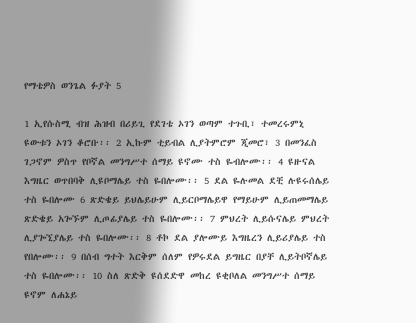የማቴዎስ ወንጌል ፉያት 5

1 ኢየሱስሚ ብዝ ሕዝብ በሪይጊ የደገቴ ኦገን ወጣም ተጉቢ፣ ተመረሩምኒ ዩውቱን ኦገን ቆሮቡ፡፡ 2 ኢኩም ቲይብል ሊያትምሮም ጂመሮ፣ 3 በመንፈስ ገጋኖም ዎስጥ የቦኛል መንግሥተ ሰማይ ዩኖሙ ተስ ዬብሎሙ፡፡ 4 ዩዙናል እግዜር ወጥበባቅ ሊዩቦማሌይ ተስ ዬበሎሙ፡፡ 5 ደል ዬሉመል ደቺ ሉዩሩሰሌይ ተስ ዬበሎሙ 6 ጽድቄይ ይህሌይሁም ሊይርቦማሌይዋ የማይሁም ሊይጠመማሌይ ጽድቄይ አጐኙም ሊጦፊያሌይ ተስ ዬበሎሙ፡፡ 7 ምህረት ሊይሱናሌይ ምህረት ሊያጐኚያሌይ ተስ ዬበሎሙ፡፡ 8 ቶኮ ደል ያሎሙይ እግዜረን ሊይሪያሌይ ተስ የበሎሙ፡፡ 9 በሰብ ግተት እርቅም ሰለም የዎሩደል ይግዜር በያቸ ሊይትቦኛሌይ ተስ ዬበሎሙ፡፡ 10 ስለ ጽድቅ ዩሰደድዋ መከረ ዩቂቦለል መንግሥተ ሰማይ ዩኖም ለሐኔይ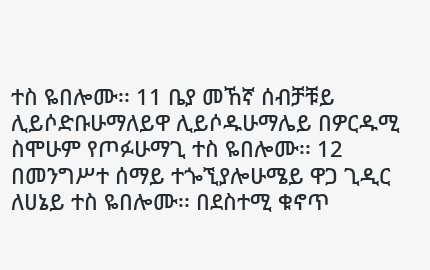ተስ ዬበሎሙ፡፡ 11 ቤያ መኸኛ ሰብቻቹይ ሊይሶድቡሁማለይዋ ሊይሶዱሁማሌይ በዎርዱሚ ስሞሁም የጦፉሁማጊ ተስ ዬበሎሙ፡፡ 12 በመንግሥተ ሰማይ ተጐኚያሎሁሜይ ዋጋ ጊዲር ለሀኔይ ተስ ዬበሎሙ፡፡ በደስተሚ ቁኖጥ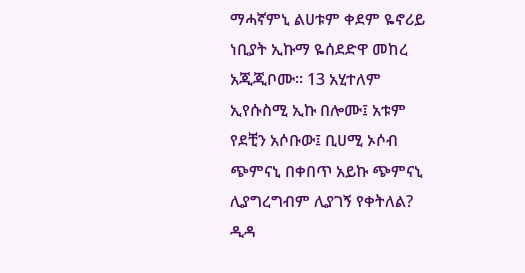ማሓኛምኒ ልሀቱም ቀደም ዬኖሪይ ነቢያት ኢኩማ ዬሰደድዋ መከረ አጂጂቦሙ፡፡ 13 አሂተለም ኢየሱስሚ ኢኩ በሎሙ፤ አቱም የደቺን አሶቡው፤ ቢሀሚ ኦሶብ ጭምናኒ በቀበጥ አይኩ ጭምናኒ ሊያግረግብም ሊያገኝ የቀትለል? ዲዳ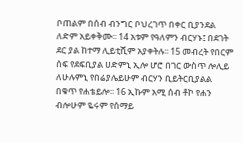ቦጠልም በሰብ ብንግር ቦህረገጥ በቀር ቢያንደል ለድም አይቀቅሙ፡፡ 14 አቱም የዓለምን ብርሃኑ፤ በደገት ደር ያል ከተማ ሊይቲሺም አያቀትሉ፡፡ 15 መብረት የበርም ሰፍ የደፍቢያል ሀድምኒ ኢሎ ሆሮ በገር ውስጥ ሎሊይ ለሁሉምኒ የበሬያሌይሁም ብርሃን ቢይትርቢያልል በቁጥ የሐቴይሎ፡፡ 16 ኢኩም አሚ ሰብ ቶኮ የሐን ብሎሁም ዬሩም የሰማይ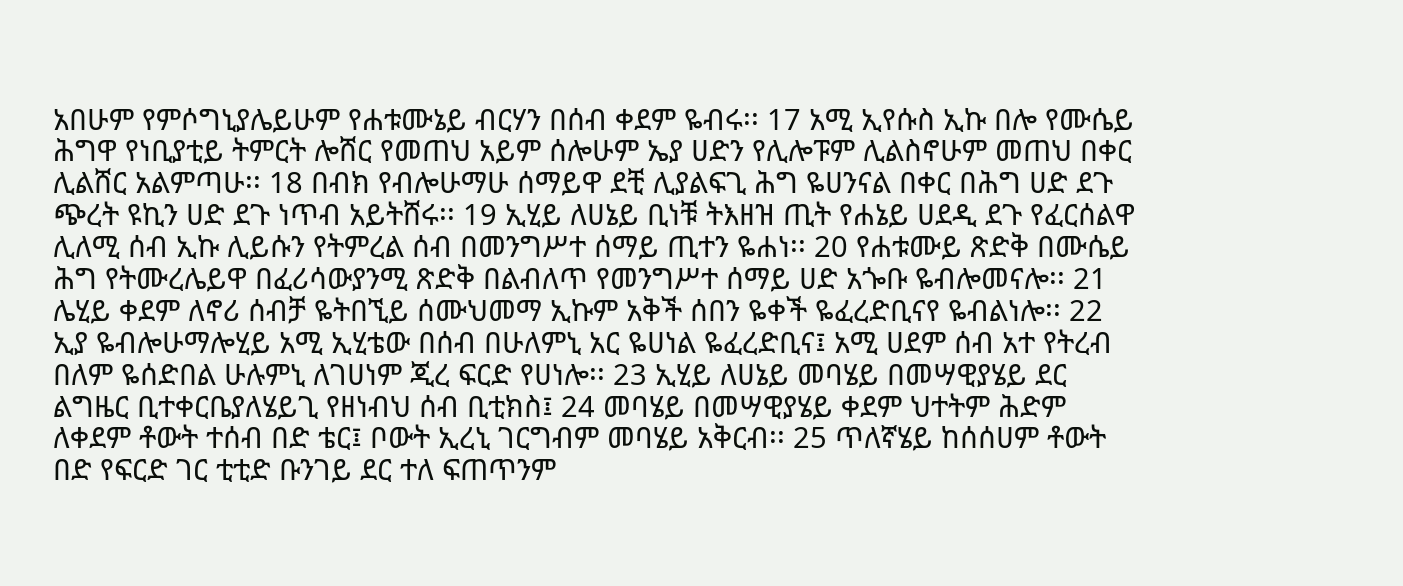አበሁም የምሶግኒያሌይሁም የሐቱሙኔይ ብርሃን በሰብ ቀደም ዬብሩ፡፡ 17 አሚ ኢየሱስ ኢኩ በሎ የሙሴይ ሕግዋ የነቢያቲይ ትምርት ሎሸር የመጠህ አይም ሰሎሁም ኤያ ሀድን የሊሎፑም ሊልስኖሁም መጠህ በቀር ሊልሸር አልምጣሁ፡፡ 18 በብክ የብሎሁማሁ ሰማይዋ ደቺ ሊያልፍጊ ሕግ ዬሀንናል በቀር በሕግ ሀድ ደጉ ጭረት ዩኪን ሀድ ደጉ ነጥብ አይትሸሩ፡፡ 19 ኢሂይ ለሀኔይ ቢነቹ ትእዘዝ ጢት የሐኔይ ሀደዲ ደጉ የፈርሰልዋ ሊለሚ ሰብ ኢኩ ሊይሱን የትምረል ሰብ በመንግሥተ ሰማይ ጢተን ዬሐነ፡፡ 20 የሐቱሙይ ጽድቅ በሙሴይ ሕግ የትሙረሌይዋ በፈሪሳውያንሚ ጽድቅ በልብለጥ የመንግሥተ ሰማይ ሀድ አጐቡ ዬብሎመናሎ፡፡ 21 ሌሂይ ቀደም ለኖሪ ሰብቻ ዬትበኚይ ሰሙህመማ ኢኩም አቅች ሰበን ዬቀች ዬፈረድቢናየ ዬብልነሎ፡፡ 22 ኢያ ዬብሎሁማሎሂይ አሚ ኢሂቴው በሰብ በሁለምኒ አር ዬሀነል ዬፈረድቢና፤ አሚ ሀደም ሰብ አተ የትረብ በለም ዬሰድበል ሁሉምኒ ለገሀነም ጂረ ፍርድ የሀነሎ፡፡ 23 ኢሂይ ለሀኔይ መባሄይ በመሣዊያሄይ ደር ልግዜር ቢተቀርቤያለሄይጊ የዘነብህ ሰብ ቢቲክስ፤ 24 መባሄይ በመሣዊያሄይ ቀደም ህተትም ሕድም ለቀደም ቶውት ተሰብ በድ ቴር፤ ቦውት ኢረኒ ገርግብም መባሄይ አቅርብ፡፡ 25 ጥለኛሄይ ከሰሰሀም ቶውት በድ የፍርድ ገር ቲቲድ ቡንገይ ደር ተለ ፍጠጥንም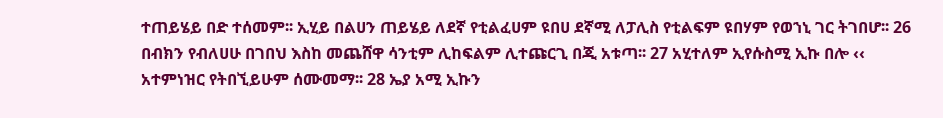ተጠይሄይ በድ ተሰመም፡፡ ኢሂይ በልሀን ጠይሄይ ለደኛ የቲልፈሀም ዩበሀ ደኛሚ ለፓሊስ የቲልፍም ዩበሃም የወኀኒ ገር ትገበሆ፡፡ 26 በብክን የብለሀሁ በገበህ እስከ መጨሸዋ ሳንቲም ሊከፍልም ሊተጩርጊ በጂ አቱጣ፡፡ 27 አሂተለም ኢየሱስሚ ኢኩ በሎ ‹‹ አተምነዝር የትበኚይሁም ሰሙመማ፡፡ 28 ኤያ አሚ ኢኩን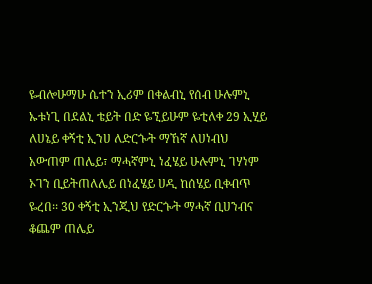ዬብሎሁማሁ ሴተን ኢሪም በቀልብኒ የሰብ ሁሉምኒ ኡቱነጊ በደልኒ ቴይት በድ ዬኚይሁም ዬቲለቀ 29 ኢሂይ ለሀኔይ ቀኝቲ ኢንሀ ለድርጐት ማኸኛ ለሀነብህ አውጠም ጠሌይ፣ ማሓኛምኒ ነፈሄይ ሁሉምኒ ገሃነም ኦገን ቢይትጠለሌይ በነፈሄይ ሀዲ ከሰሄይ ቢቀብጥ ዬረበ፡፡ 30 ቀኝቲ ኢንጂህ የድርጐት ማሓኛ ቢሀንብና ቆጨም ጠሌይ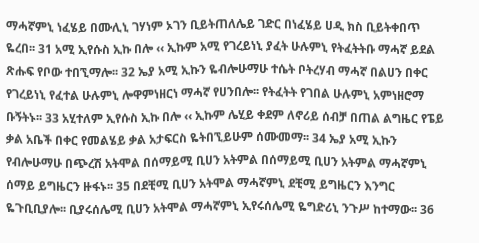ማሓኛምኒ ነፈሄይ በሙሊኒ ገሃነም ኦገን ቢይትጠለሌይ ገድር በነፈሄይ ሀዲ ክስ ቢይትቀበጥ ዬረበ፡፡ 31 አሚ ኢየሱስ ኢኩ በሎ ‹‹ ኢኩም አሚ የገረይነኒ ያፈት ሁሉምኒ የትፈትትቡ ማሓኛ ይደል ጽሑፍ የቦው ተበኚማሎ፡፡ 32 ኤያ አሚ ኢኩን ዬብሎሁማሁ ተሴት ቦትረሃብ ማሓኛ በልሀን በቀር የገረይነኒ የፈተል ሁሉምኒ ሎዋምነዘርነ ማሓኛ የሀንበሎ፡፡ የትፈትት የገበል ሁሉምኒ አምነዘሮማ ቡኝትኑ፡፡ 33 አሂተለም ኢየሱስ ኢኩ በሎ ‹‹ ኢኩም ሌሂይ ቀደም ለኖሪይ ሰብቻ በጠል ልግዜር የፔይ ቃል አቤች በቀር የመልሄይ ቃል አታፍርስ ዬትበኚይሁም ሰሙመማ፡፡ 34 ኤያ አሚ ኢኩን የብሎሁማሁ በጭረሽ አትሞል በሰማይሚ ቢሀን አትምል በሰማይሚ ቢሀን አትምል ማሓኛምኒ ሰማይ ይግዜርን ዙፋኑ፡፡ 35 በደቺሚ ቢሀን አትሞል ማሓኛምኒ ደቺሚ ይግዜርን እንግር ዬጉቢቢያሎ፡፡ ቢያሩሰሌሚ ቢሀን አትሞል ማሓኛምኒ ኢየሩሰሌሚ ዬግድሪኒ ንጉሥ ከተማው፡፡ 36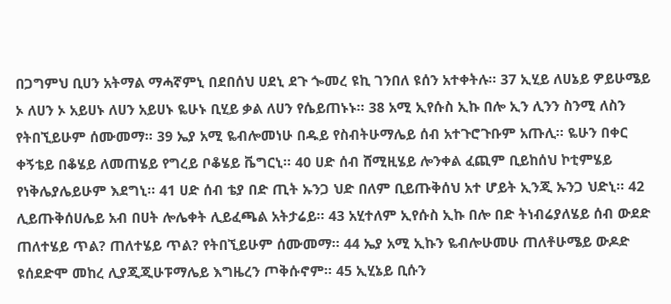በጋግምህ ቢሀን አትማል ማሓኛምኒ በደበሰህ ሀደኒ ደጉ ጐመረ ዩኪ ገንበለ ዩሰን አተቀትሉ፡፡ 37 ኢሂይ ለሀኔይ ዎይሁሜይ ኦ ለሀን ኦ አይሀኑ ለሀን አይሀኑ ዬሁኑ ቢሂይ ቃል ለሀን የሴይጠኑኑ፡፡ 38 አሚ ኢየሱስ ኢኩ በሎ ኢን ሊንን ስንሚ ለስን የትበኚይሁም ሰሙመማ፡፡ 39 ኤያ አሚ ዬብሎመነሁ በዱይ የስብትሁማሌይ ሰብ አተጉሮጉቡም አጡሊ፡፡ ዬሁን በቀር ቀኝቴይ በቆሄይ ለመጠሄይ የግረይ ቦቆሄይ ቬግርኒ፡፡ 40 ሀድ ሰብ ሸሚዚሄይ ሎንቀል ፈጪም ቢይከሰህ ኮቲምሄይ የነቅሌያሌይሁም እደግኒ፡፡ 41 ሀድ ሰብ ቴያ በድ ጢት ኡንጋ ህድ በለም ቢይጡቅሰህ አተ ሆይት ኢንጂ ኡንጋ ህድኒ፡፡ 42 ሊይጡቅሰሀሌይ አብ በሀት ሎሌቀት ሊይፈጫል አትታሬይ፡፡ 43 አሂተለም ኢየሱስ ኢኩ በሎ በድ ትነብሬያለሄይ ሰብ ውደድ ጠለተሄይ ጥል? ጠለተሄይ ጥል? የትበኚይሁም ሰሙመማ፡፡ 44 ኤያ አሚ ኢኩን ዬብሎሁመሁ ጠለቶሁሜይ ውዶድ ዩሰደድሞ መከረ ሊያጂጂሁፑማሌይ እግዜረን ጦቅሱኖም፡፡ 45 ኢሂኔይ ቢሱን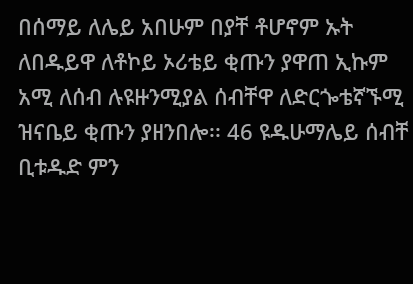በሰማይ ለሌይ አበሁም በያቸ ቶሆኖም ኡት ለበዱይዋ ለቶኮይ ኦሪቴይ ቂጡን ያዋጠ ኢኩም አሚ ለሰብ ሉዩዙንሚያል ሰብቸዋ ለድርጐቴኛኙሚ ዝናቤይ ቂጡን ያዘንበሎ፡፡ 46 ዩዱሁማሌይ ሰብቸ ቢቱዱድ ምን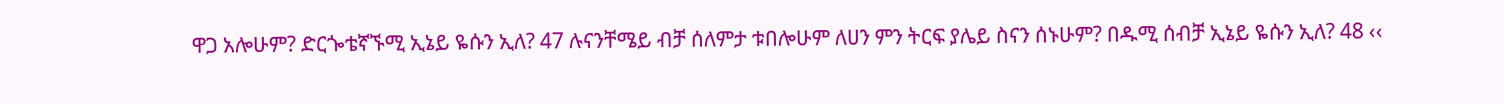ዋጋ አሎሁም? ድርጐቴኛኙሚ ኢኔይ ዬሱን ኢለ? 47 ሉናንቸሜይ ብቻ ሰለምታ ቱበሎሁም ለሀን ምን ትርፍ ያሌይ ስናን ሰኑሁም? በዱሚ ሰብቻ ኢኔይ ዬሱን ኢለ? 48 ‹‹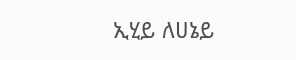ኢሂይ ለሀኔይ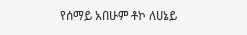የሰማይ አበሁም ቶኮ ለሀኔይ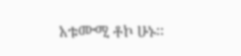አቱሙሚ ቶኮ ሁኑ፡፡